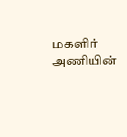மகளிர் அணியின்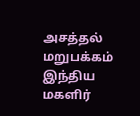அசத்தல்
மறுபக்கம் இந்திய மகளிர்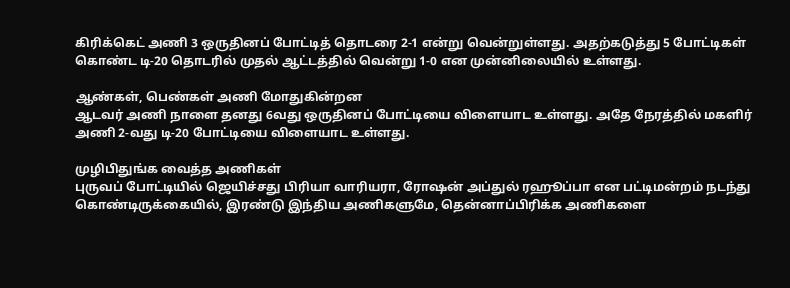கிரிக்கெட் அணி 3 ஒருதினப் போட்டித் தொடரை 2-1 என்று வென்றுள்ளது. அதற்கடுத்து 5 போட்டிகள் கொண்ட டி-20 தொடரில் முதல் ஆட்டத்தில் வென்று 1-0 என முன்னிலையில் உள்ளது.

ஆண்கள், பெண்கள் அணி மோதுகின்றன
ஆடவர் அணி நாளை தனது 6வது ஒருதினப் போட்டியை விளையாட உள்ளது. அதே நேரத்தில் மகளிர் அணி 2-வது டி-20 போட்டியை விளையாட உள்ளது.

முழிபிதுங்க வைத்த அணிகள்
புருவப் போட்டியில் ஜெயிச்சது பிரியா வாரியரா, ரோஷன் அப்துல் ரஹூப்பா என பட்டிமன்றம் நடந்து கொண்டிருக்கையில், இரண்டு இந்திய அணிகளுமே, தென்னாப்பிரிக்க அணிகளை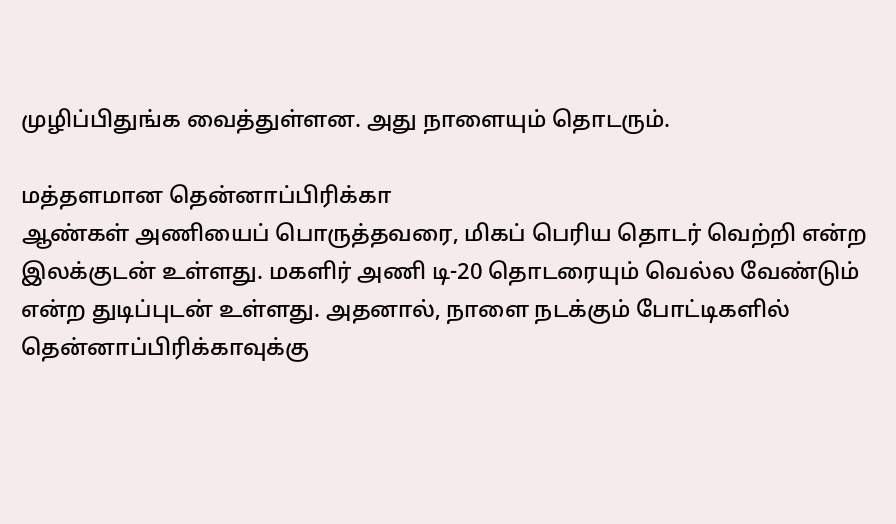முழிப்பிதுங்க வைத்துள்ளன. அது நாளையும் தொடரும்.

மத்தளமான தென்னாப்பிரிக்கா
ஆண்கள் அணியைப் பொருத்தவரை, மிகப் பெரிய தொடர் வெற்றி என்ற இலக்குடன் உள்ளது. மகளிர் அணி டி-20 தொடரையும் வெல்ல வேண்டும் என்ற துடிப்புடன் உள்ளது. அதனால், நாளை நடக்கும் போட்டிகளில் தென்னாப்பிரிக்காவுக்கு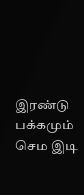இரண்டு பக்கமும் செம இடி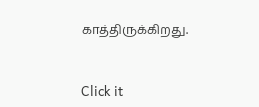காத்திருக்கிறது.


Click it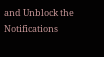and Unblock the Notifications